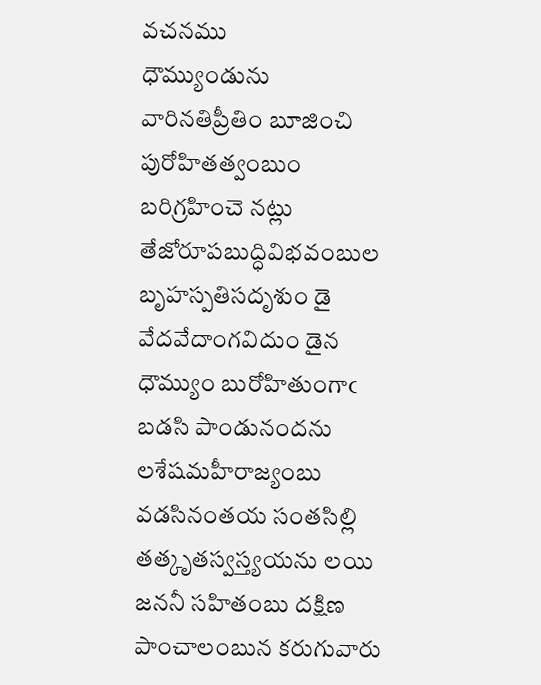వచనము
ధౌమ్యుండును వారినతిప్రీతిం బూజించి పురోహితత్వంబుం బరిగ్రహించె నట్లు తేజోరూపబుద్ధివిభవంబుల బృహస్పతిసదృశుం డై వేదవేదాంగవిదుం డైన ధౌమ్యుం బురోహితుంగాఁ బడసి పాండునందను లశేషమహీరాజ్యంబు వడసినంతయ సంతసిల్లి తత్కృతస్వస్త్యయను లయి జననీ సహితంబు దక్షిణ పాంచాలంబున కరుగువారు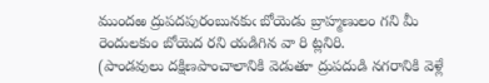ముందఱ ద్రుపదపురంబునకుఁ బోయెడు బ్రాహ్మణులం గని మీ రెందులకుం బోయెద రని యడిగిన వా రి ట్లనిరి.
(పాండవులు దక్షిణపాంచాలానికి వెడుతూ ద్రుపదుడి నగరానికి వెళ్లే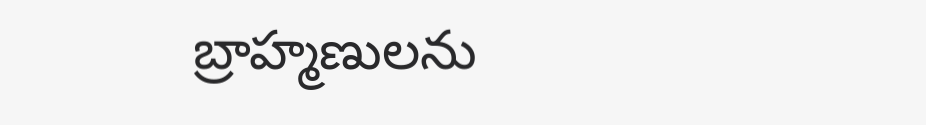బ్రాహ్మణులను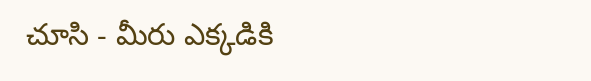చూసి - మీరు ఎక్కడికి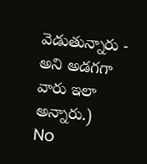వెడుతున్నారు - అని అడగగా వారు ఇలా అన్నారు.)
No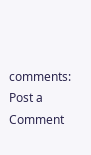comments:
Post a Comment